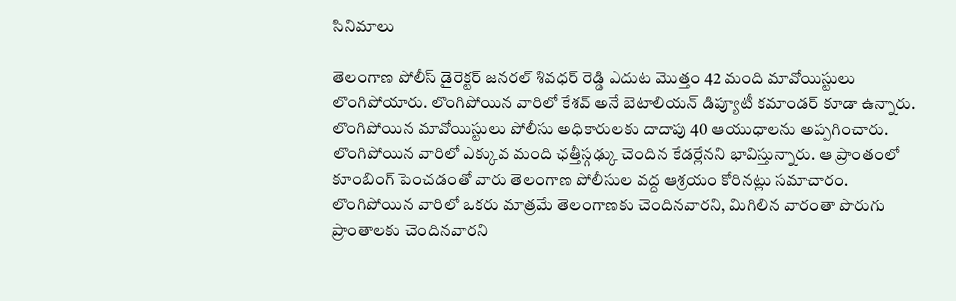సినిమాలు

తెలంగాణ పోలీస్ డైరెక్టర్ జనరల్ శివధర్ రెడ్డి ఎదుట మొత్తం 42 మంది మావోయిస్టులు లొంగిపోయారు. లొంగిపోయిన వారిలో కేశవ్ అనే బెటాలియన్ డిప్యూటీ కమాండర్ కూడా ఉన్నారు. లొంగిపోయిన మావోయిస్టులు పోలీసు అధికారులకు దాదాపు 40 ఆయుధాలను అప్పగించారు.
లొంగిపోయిన వారిలో ఎక్కువ మంది ఛత్తీస్గఢ్కు చెందిన కేడర్లేనని భావిస్తున్నారు. ఆ ప్రాంతంలో కూంబింగ్ పెంచడంతో వారు తెలంగాణ పోలీసుల వద్ద ఆశ్రయం కోరినట్లు సమాచారం. లొంగిపోయిన వారిలో ఒకరు మాత్రమే తెలంగాణకు చెందినవారని, మిగిలిన వారంతా పొరుగు ప్రాంతాలకు చెందినవారని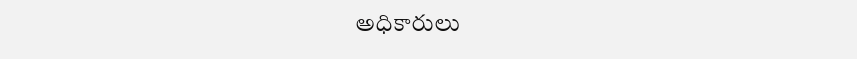అధికారులు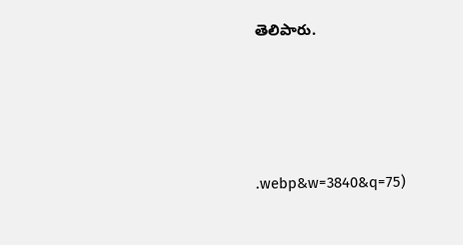తెలిపారు.





.webp&w=3840&q=75)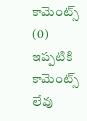కామెంట్స్ (0)
ఇప్పటికి కామెంట్స్ లేవు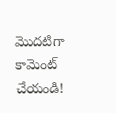మొదటిగా కామెంట్ చేయండి!